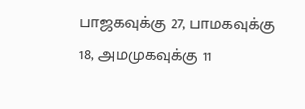பாஜகவுக்கு 27, பாமகவுக்கு 18, அமமுகவுக்கு 11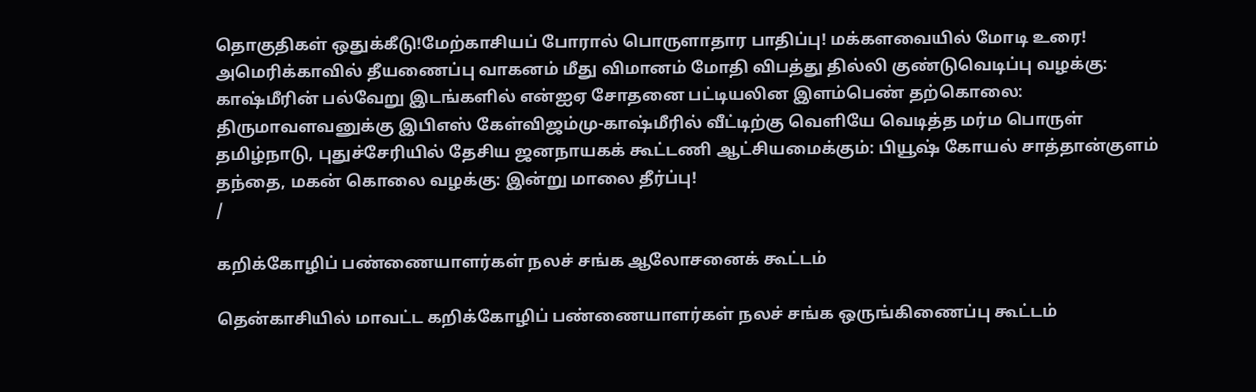தொகுதிகள் ஒதுக்கீடு!மேற்காசியப் போரால் பொருளாதார பாதிப்பு! மக்களவையில் மோடி உரை! அமெரிக்காவில் தீயணைப்பு வாகனம் மீது விமானம் மோதி விபத்து தில்லி குண்டுவெடிப்பு வழக்கு: காஷ்மீரின் பல்வேறு இடங்களில் என்ஐஏ சோதனை பட்டியலின இளம்பெண் தற்கொலை: திருமாவளவனுக்கு இபிஎஸ் கேள்விஜம்மு-காஷ்மீரில் வீட்டிற்கு வெளியே வெடித்த மர்ம பொருள் தமிழ்நாடு, புதுச்சேரியில் தேசிய ஜனநாயகக் கூட்டணி ஆட்சியமைக்கும்: பியூஷ் கோயல் சாத்தான்குளம் தந்தை, மகன் கொலை வழக்கு: இன்று மாலை தீர்ப்பு!
/

கறிக்கோழிப் பண்ணையாளர்கள் நலச் சங்க ஆலோசனைக் கூட்டம்

தென்காசியில் மாவட்ட கறிக்கோழிப் பண்ணையாளர்கள் நலச் சங்க ஒருங்கிணைப்பு கூட்டம்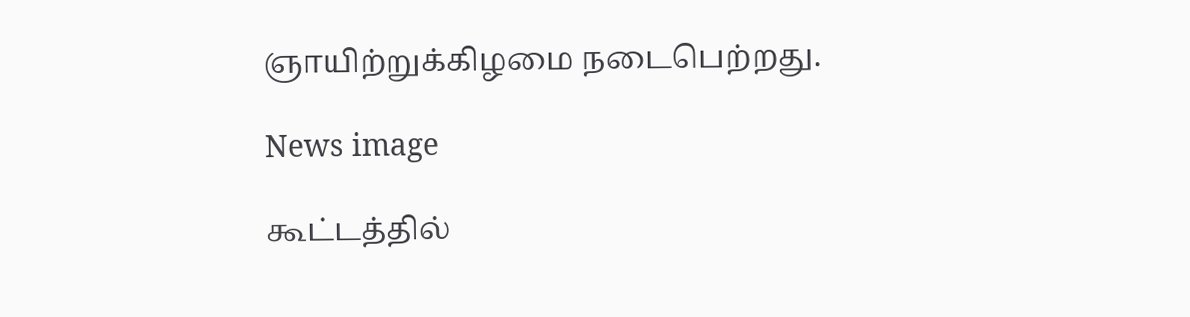ஞாயிற்றுக்கிழமை நடைபெற்றது.

News image

கூட்டத்தில்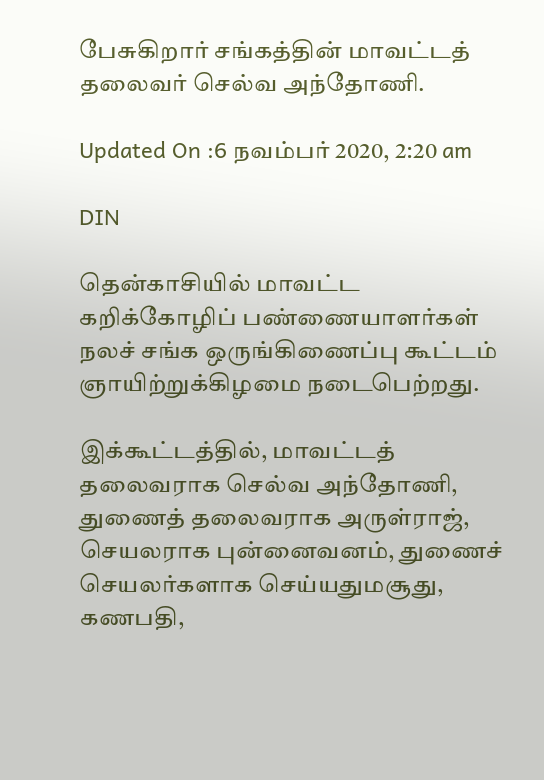பேசுகிறார் சங்கத்தின் மாவட்டத் தலைவர் செல்வ அந்தோணி.

Updated On :6 நவம்பர் 2020, 2:20 am

DIN

தென்காசியில் மாவட்ட கறிக்கோழிப் பண்ணையாளர்கள் நலச் சங்க ஒருங்கிணைப்பு கூட்டம் ஞாயிற்றுக்கிழமை நடைபெற்றது.

இக்கூட்டத்தில், மாவட்டத் தலைவராக செல்வ அந்தோணி, துணைத் தலைவராக அருள்ராஜ், செயலராக புன்னைவனம், துணைச் செயலர்களாக செய்யதுமசூது, கணபதி,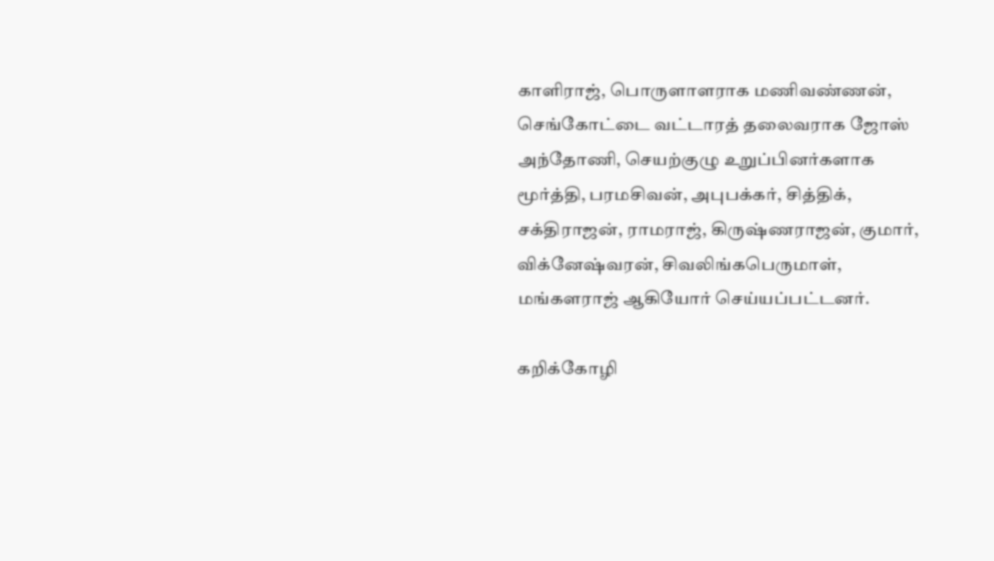காளிராஜ், பொருளாளராக மணிவண்ணன், செங்கோட்டை வட்டாரத் தலைவராக ஜோஸ் அந்தோணி, செயற்குழு உறுப்பினர்களாக மூர்த்தி, பரமசிவன், அபுபக்கர், சித்திக், சக்திராஜன், ராமராஜ், கிருஷ்ணராஜன், குமார், விக்னேஷ்வரன், சிவலிங்கபெருமாள், மங்களராஜ் ஆகியோர் செய்யப்பட்டனர்.

கறிக்கோழி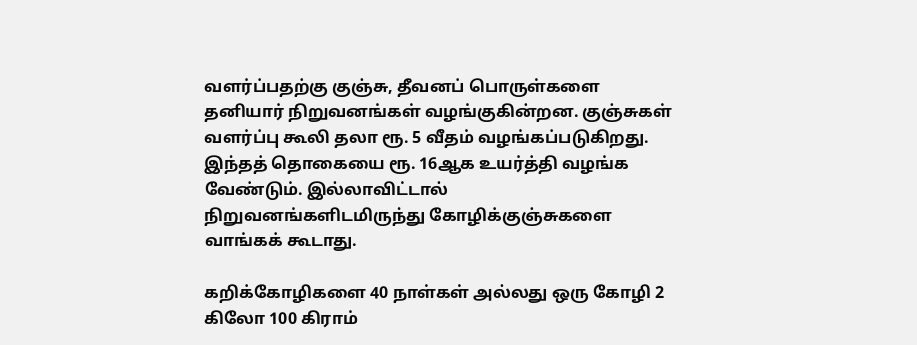வளர்ப்பதற்கு குஞ்சு, தீவனப் பொருள்களை தனியார் நிறுவனங்கள் வழங்குகின்றன. குஞ்சுகள் வளர்ப்பு கூலி தலா ரூ. 5 வீதம் வழங்கப்படுகிறது. இந்தத் தொகையை ரூ. 16ஆக உயர்த்தி வழங்க வேண்டும். இல்லாவிட்டால் நிறுவனங்களிடமிருந்து கோழிக்குஞ்சுகளை வாங்கக் கூடாது.

கறிக்கோழிகளை 40 நாள்கள் அல்லது ஒரு கோழி 2 கிலோ 100 கிராம்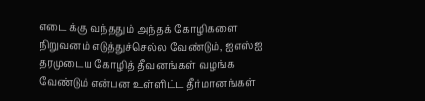எடை க்கு வந்ததும் அந்தக் கோழிகளை நிறுவனம் எடுத்துச்செல்ல வேண்டும், ஐஎஸ்ஐ தரமுடைய கோழித் தீவனங்கள் வழங்க வேண்டும் என்பன உள்ளிட்ட தீர்மானங்கள்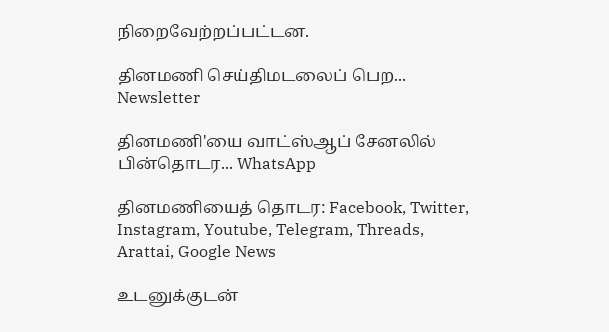நிறைவேற்றப்பட்டன.

தினமணி செய்திமடலைப் பெற... Newsletter

தினமணி'யை வாட்ஸ்ஆப் சேனலில் பின்தொடர... WhatsApp

தினமணியைத் தொடர: Facebook, Twitter, Instagram, Youtube, Telegram, Threads, Arattai, Google News

உடனுக்குடன்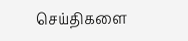செய்திகளை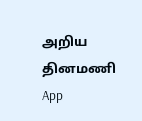அறிய தினமணி App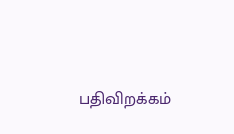பதிவிறக்கம்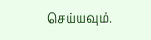செய்யவும்.